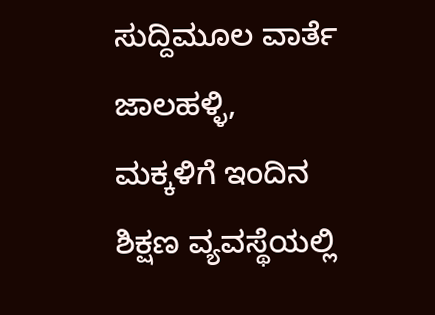ಸುದ್ದಿಮೂಲ ವಾರ್ತೆ ಜಾಲಹಳ್ಳಿ,
ಮಕ್ಕಳಿಗೆ ಇಂದಿನ ಶಿಕ್ಷಣ ವ್ಯವಸ್ಥೆಯಲ್ಲಿ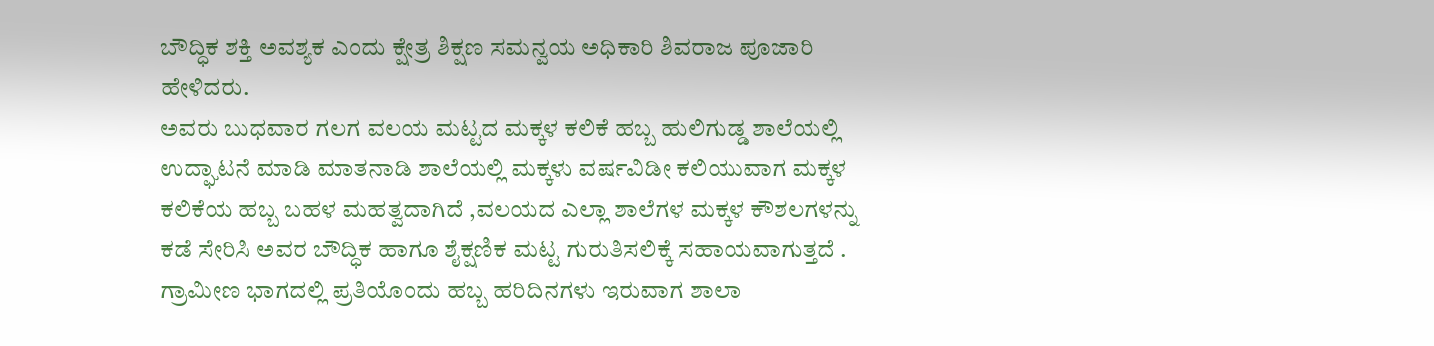ಬೌದ್ಧಿಕ ಶಕ್ತಿ ಅವಶ್ಯಕ ಎಂದು ಕ್ಷೇತ್ರ ಶಿಕ್ಷಣ ಸಮನ್ವಯ ಅಧಿಕಾರಿ ಶಿವರಾಜ ಪೂಜಾರಿ ಹೇಳಿದರು.
ಅವರು ಬುಧವಾರ ಗಲಗ ವಲಯ ಮಟ್ಟದ ಮಕ್ಕಳ ಕಲಿಕೆ ಹಬ್ಬ ಹುಲಿಗುಡ್ಡ ಶಾಲೆಯಲ್ಲಿ ಉದ್ಘಾಟನೆ ಮಾಡಿ ಮಾತನಾಡಿ ಶಾಲೆಯಲ್ಲಿ ಮಕ್ಕಳು ವರ್ಷವಿಡೀ ಕಲಿಯುವಾಗ ಮಕ್ಕಳ ಕಲಿಕೆಯ ಹಬ್ಬ ಬಹಳ ಮಹತ್ವದಾಗಿದೆ ,ವಲಯದ ಎಲ್ಲಾ ಶಾಲೆಗಳ ಮಕ್ಕಳ ಕೌಶಲಗಳನ್ನು ಕಡೆ ಸೇರಿಸಿ ಅವರ ಬೌದ್ಧಿಕ ಹಾಗೂ ಶೈಕ್ಷಣಿಕ ಮಟ್ಟ ಗುರುತಿಸಲಿಕ್ಕೆ ಸಹಾಯವಾಗುತ್ತದೆ .
ಗ್ರಾಮೀಣ ಭಾಗದಲ್ಲಿ ಪ್ರತಿಯೊಂದು ಹಬ್ಬ ಹರಿದಿನಗಳು ಇರುವಾಗ ಶಾಲಾ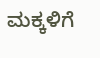ಮಕ್ಕಳಿಗೆ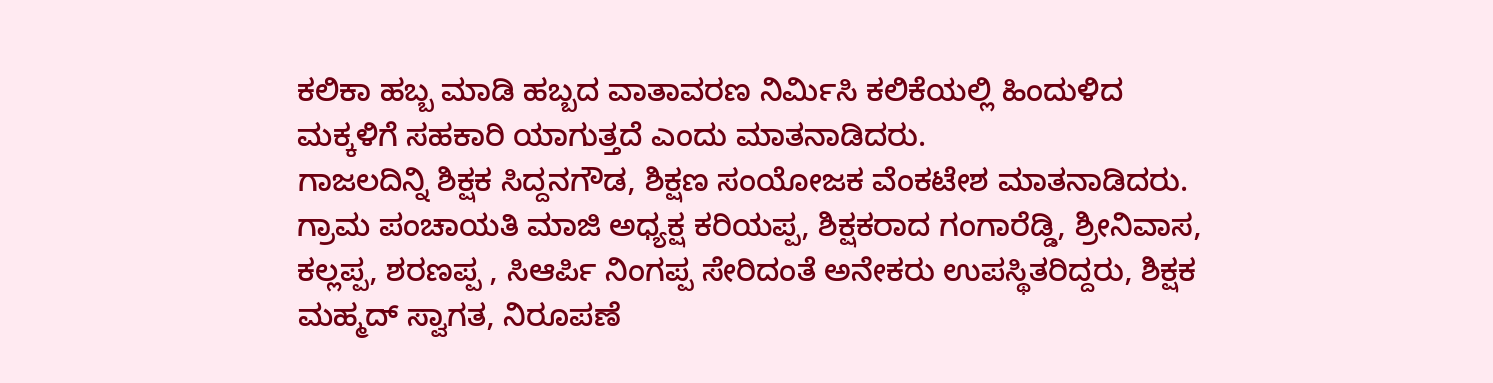ಕಲಿಕಾ ಹಬ್ಬ ಮಾಡಿ ಹಬ್ಬದ ವಾತಾವರಣ ನಿರ್ಮಿಸಿ ಕಲಿಕೆಯಲ್ಲಿ ಹಿಂದುಳಿದ ಮಕ್ಕಳಿಗೆ ಸಹಕಾರಿ ಯಾಗುತ್ತದೆ ಎಂದು ಮಾತನಾಡಿದರು.
ಗಾಜಲದಿನ್ನಿ ಶಿಕ್ಷಕ ಸಿದ್ದನಗೌಡ, ಶಿಕ್ಷಣ ಸಂಯೋಜಕ ವೆಂಕಟೇಶ ಮಾತನಾಡಿದರು.
ಗ್ರಾಮ ಪಂಚಾಯತಿ ಮಾಜಿ ಅಧ್ಯಕ್ಷ ಕರಿಯಪ್ಪ, ಶಿಕ್ಷಕರಾದ ಗಂಗಾರೆಡ್ಡಿ, ಶ್ರೀನಿವಾಸ, ಕಲ್ಲಪ್ಪ, ಶರಣಪ್ಪ , ಸಿಆರ್ಪಿ ನಿಂಗಪ್ಪ ಸೇರಿದಂತೆ ಅನೇಕರು ಉಪಸ್ಥಿತರಿದ್ದರು, ಶಿಕ್ಷಕ ಮಹ್ಮದ್ ಸ್ವಾಗತ, ನಿರೂಪಣೆ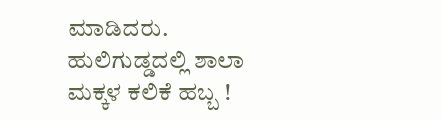ಮಾಡಿದರು.
ಹುಲಿಗುಡ್ಡದಲ್ಲಿ ಶಾಲಾ ಮಕ್ಕಳ ಕಲಿಕೆ ಹಬ್ಬ !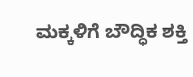ಮಕ್ಕಳಿಗೆ ಬೌದ್ಧಿಕ ಶಕ್ತಿ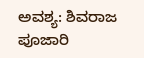ಅವಶ್ಯ: ಶಿವರಾಜ ಪೂಜಾರಿ